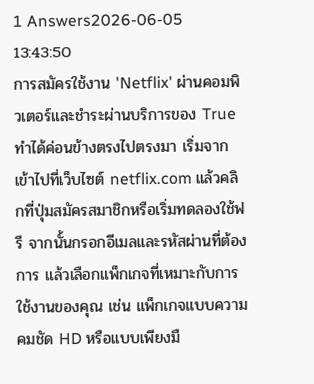1 Answers2026-06-05 13:43:50
การสมัครใช้งาน 'Netflix' ผ่านคอมพิวเตอร์และชำระผ่านบริการของ True ทำได้ค่อนข้างตรงไปตรงมา เริ่มจากเข้าไปที่เว็บไซต์ netflix.com แล้วคลิกที่ปุ่มสมัครสมาชิกหรือเริ่มทดลองใช้ฟรี จากนั้นกรอกอีเมลและรหัสผ่านที่ต้องการ แล้วเลือกแพ็กเกจที่เหมาะกับการใช้งานของคุณ เช่น แพ็กเกจแบบความคมชัด HD หรือแบบเพียงมื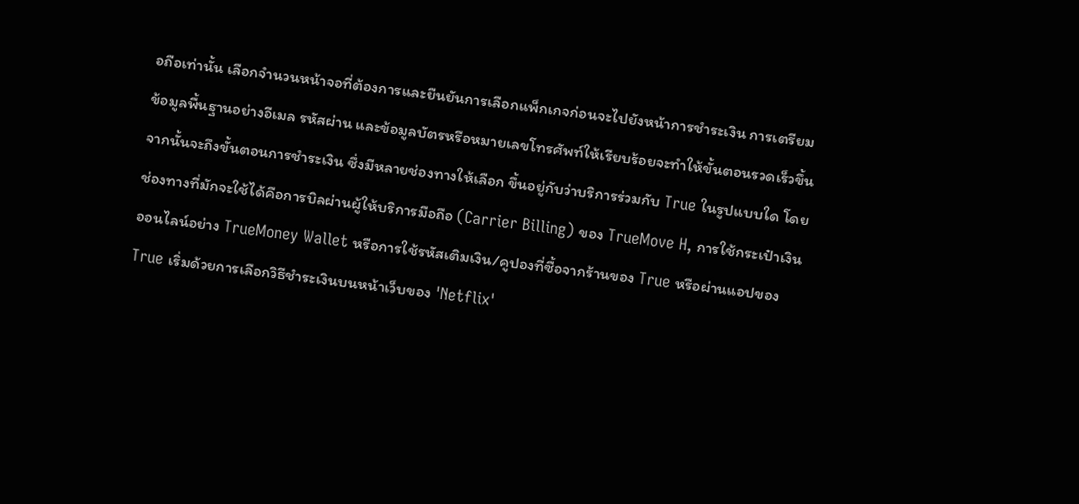อถือเท่านั้น เลือกจำนวนหน้าจอที่ต้องการและยืนยันการเลือกแพ็กเกจก่อนจะไปยังหน้าการชำระเงิน การเตรียมข้อมูลพื้นฐานอย่างอีเมล รหัสผ่าน และข้อมูลบัตรหรือหมายเลขโทรศัพท์ให้เรียบร้อยจะทำให้ขั้นตอนรวดเร็วขึ้น
จากนั้นจะถึงขั้นตอนการชำระเงิน ซึ่งมีหลายช่องทางให้เลือก ขึ้นอยู่กับว่าบริการร่วมกับ True ในรูปแบบใด โดยช่องทางที่มักจะใช้ได้คือการบิลผ่านผู้ให้บริการมือถือ (Carrier Billing) ของ TrueMove H, การใช้กระเป๋าเงินออนไลน์อย่าง TrueMoney Wallet หรือการใช้รหัสเติมเงิน/คูปองที่ซื้อจากร้านของ True หรือผ่านแอปของ True เริ่มด้วยการเลือกวิธีชำระเงินบนหน้าเว็บของ 'Netflix'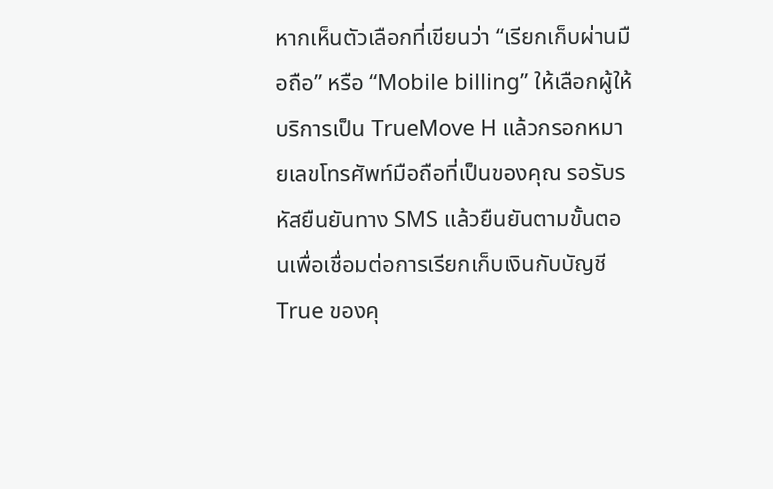หากเห็นตัวเลือกที่เขียนว่า “เรียกเก็บผ่านมือถือ” หรือ “Mobile billing” ให้เลือกผู้ให้บริการเป็น TrueMove H แล้วกรอกหมายเลขโทรศัพท์มือถือที่เป็นของคุณ รอรับรหัสยืนยันทาง SMS แล้วยืนยันตามขั้นตอนเพื่อเชื่อมต่อการเรียกเก็บเงินกับบัญชี True ของคุ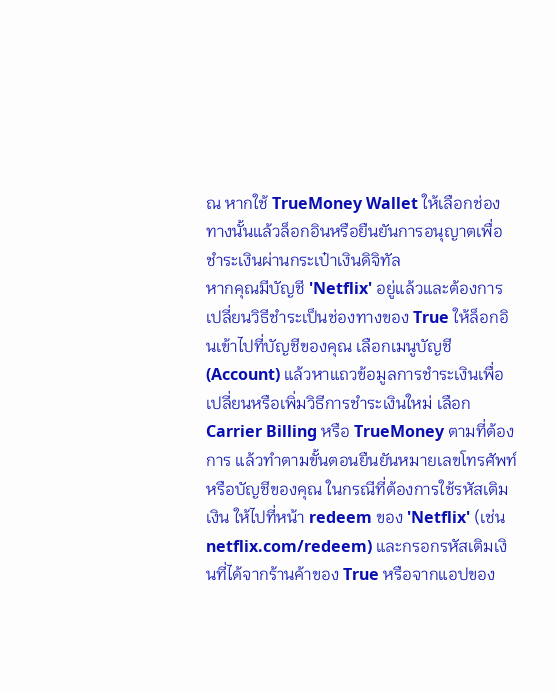ณ หากใช้ TrueMoney Wallet ให้เลือกช่องทางนั้นแล้วล็อกอินหรือยืนยันการอนุญาตเพื่อชำระเงินผ่านกระเป๋าเงินดิจิทัล
หากคุณมีบัญชี 'Netflix' อยู่แล้วและต้องการเปลี่ยนวิธีชำระเป็นช่องทางของ True ให้ล็อกอินเข้าไปที่บัญชีของคุณ เลือกเมนูบัญชี (Account) แล้วหาแถวข้อมูลการชำระเงินเพื่อเปลี่ยนหรือเพิ่มวิธีการชำระเงินใหม่ เลือก Carrier Billing หรือ TrueMoney ตามที่ต้องการ แล้วทำตามขั้นตอนยืนยันหมายเลขโทรศัพท์หรือบัญชีของคุณ ในกรณีที่ต้องการใช้รหัสเติมเงิน ให้ไปที่หน้า redeem ของ 'Netflix' (เช่น netflix.com/redeem) และกรอกรหัสเติมเงินที่ได้จากร้านค้าของ True หรือจากแอปของ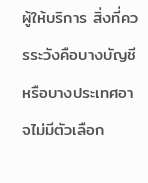ผู้ให้บริการ สิ่งที่ควรระวังคือบางบัญชีหรือบางประเทศอาจไม่มีตัวเลือก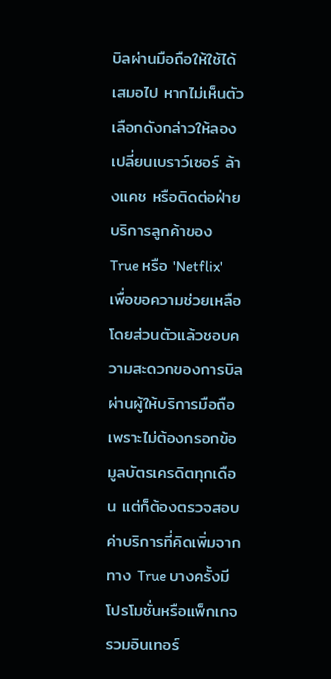บิลผ่านมือถือให้ใช้ได้เสมอไป หากไม่เห็นตัวเลือกดังกล่าวให้ลองเปลี่ยนเบราว์เซอร์ ล้างแคช หรือติดต่อฝ่ายบริการลูกค้าของ True หรือ 'Netflix' เพื่อขอความช่วยเหลือ
โดยส่วนตัวแล้วชอบความสะดวกของการบิลผ่านผู้ให้บริการมือถือเพราะไม่ต้องกรอกข้อมูลบัตรเครดิตทุกเดือน แต่ก็ต้องตรวจสอบค่าบริการที่คิดเพิ่มจากทาง True บางครั้งมีโปรโมชั่นหรือแพ็กเกจรวมอินเทอร์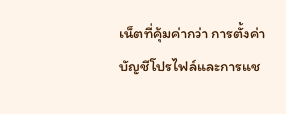เน็ตที่คุ้มค่ากว่า การตั้งค่าบัญชีโปรไฟล์และการแช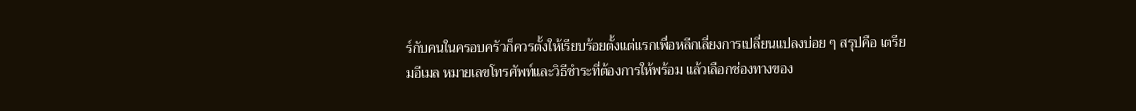ร์กับคนในครอบครัวก็ควรตั้งให้เรียบร้อยตั้งแต่แรกเพื่อหลีกเลี่ยงการเปลี่ยนแปลงบ่อย ๆ สรุปคือ เตรียมอีเมล หมายเลขโทรศัพท์และวิธีชำระที่ต้องการให้พร้อม แล้วเลือกช่องทางของ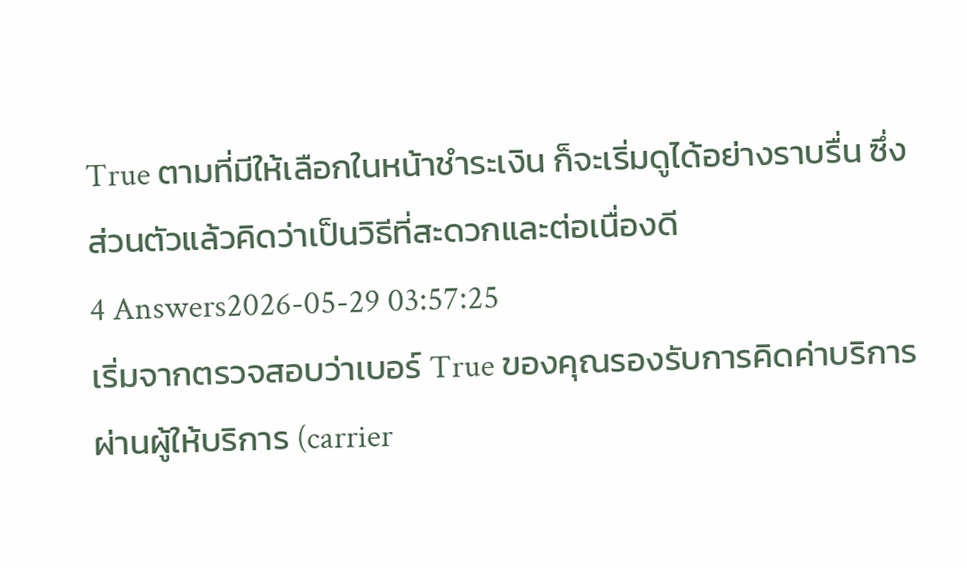True ตามที่มีให้เลือกในหน้าชำระเงิน ก็จะเริ่มดูได้อย่างราบรื่น ซึ่งส่วนตัวแล้วคิดว่าเป็นวิธีที่สะดวกและต่อเนื่องดี
4 Answers2026-05-29 03:57:25
เริ่มจากตรวจสอบว่าเบอร์ True ของคุณรองรับการคิดค่าบริการผ่านผู้ให้บริการ (carrier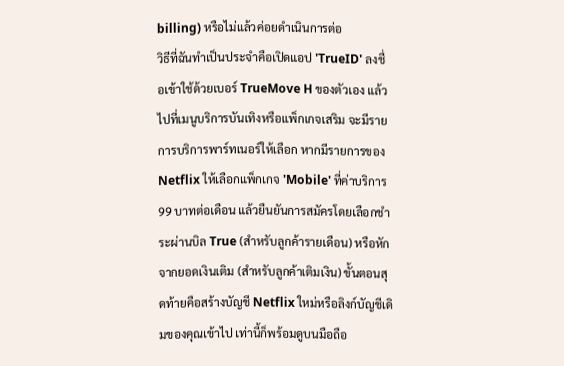billing) หรือไม่แล้วค่อยดำเนินการต่อ
วิธีที่ฉันทำเป็นประจำคือเปิดแอป 'TrueID' ลงชื่อเข้าใช้ด้วยเบอร์ TrueMove H ของตัวเอง แล้วไปที่เมนูบริการบันเทิงหรือแพ็กเกจเสริม จะมีรายการบริการพาร์ทเนอร์ให้เลือก หากมีรายการของ Netflix ให้เลือกแพ็กเกจ 'Mobile' ที่ค่าบริการ 99 บาทต่อเดือน แล้วยืนยันการสมัครโดยเลือกชำระผ่านบิล True (สำหรับลูกค้ารายเดือน) หรือหักจากยอดเงินเติม (สำหรับลูกค้าเติมเงิน) ขั้นตอนสุดท้ายคือสร้างบัญชี Netflix ใหม่หรือลิงก์บัญชีเดิมของคุณเข้าไป เท่านี้ก็พร้อมดูบนมือถือ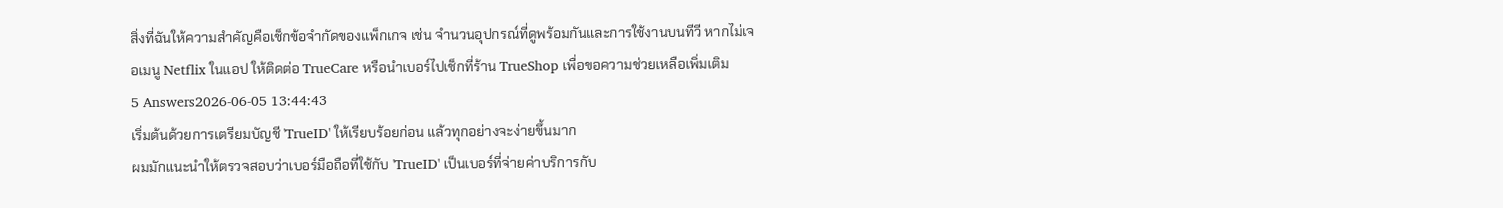สิ่งที่ฉันให้ความสำคัญคือเช็กข้อจำกัดของแพ็กเกจ เช่น จำนวนอุปกรณ์ที่ดูพร้อมกันและการใช้งานบนทีวี หากไม่เจอเมนู Netflix ในแอป ให้ติดต่อ TrueCare หรือนำเบอร์ไปเช็กที่ร้าน TrueShop เพื่อขอความช่วยเหลือเพิ่มเติม
5 Answers2026-06-05 13:44:43
เริ่มต้นด้วยการเตรียมบัญชี 'TrueID' ให้เรียบร้อยก่อน แล้วทุกอย่างจะง่ายขึ้นมาก
ผมมักแนะนำให้ตรวจสอบว่าเบอร์มือถือที่ใช้กับ 'TrueID' เป็นเบอร์ที่จ่ายค่าบริการกับ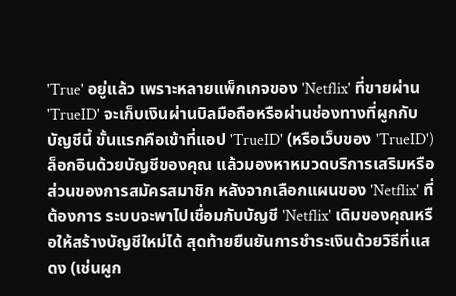'True' อยู่แล้ว เพราะหลายแพ็กเกจของ 'Netflix' ที่ขายผ่าน 'TrueID' จะเก็บเงินผ่านบิลมือถือหรือผ่านช่องทางที่ผูกกับบัญชีนี้ ขั้นแรกคือเข้าที่แอป 'TrueID' (หรือเว็บของ 'TrueID') ล็อกอินด้วยบัญชีของคุณ แล้วมองหาหมวดบริการเสริมหรือส่วนของการสมัครสมาชิก หลังจากเลือกแผนของ 'Netflix' ที่ต้องการ ระบบจะพาไปเชื่อมกับบัญชี 'Netflix' เดิมของคุณหรือให้สร้างบัญชีใหม่ได้ สุดท้ายยืนยันการชำระเงินด้วยวิธีที่แสดง (เช่นผูก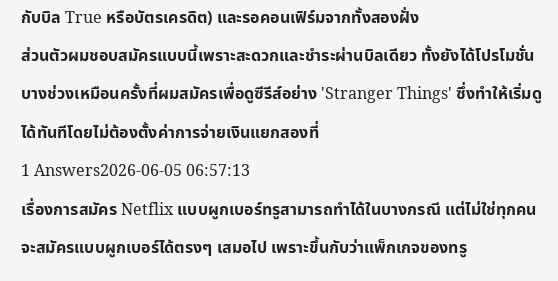กับบิล True หรือบัตรเครดิต) และรอคอนเฟิร์มจากทั้งสองฝั่ง
ส่วนตัวผมชอบสมัครแบบนี้เพราะสะดวกและชำระผ่านบิลเดียว ทั้งยังได้โปรโมชั่นบางช่วงเหมือนครั้งที่ผมสมัครเพื่อดูซีรีส์อย่าง 'Stranger Things' ซึ่งทำให้เริ่มดูได้ทันทีโดยไม่ต้องตั้งค่าการจ่ายเงินแยกสองที่
1 Answers2026-06-05 06:57:13
เรื่องการสมัคร Netflix แบบผูกเบอร์ทรูสามารถทำได้ในบางกรณี แต่ไม่ใช่ทุกคนจะสมัครแบบผูกเบอร์ได้ตรงๆ เสมอไป เพราะขึ้นกับว่าแพ็กเกจของทรู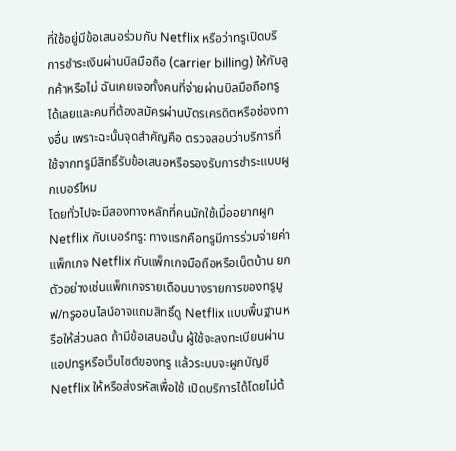ที่ใช้อยู่มีข้อเสนอร่วมกับ Netflix หรือว่าทรูเปิดบริการชำระเงินผ่านบิลมือถือ (carrier billing) ให้กับลูกค้าหรือไม่ ฉันเคยเจอทั้งคนที่จ่ายผ่านบิลมือถือทรูได้เลยและคนที่ต้องสมัครผ่านบัตรเครดิตหรือช่องทางอื่น เพราะฉะนั้นจุดสำคัญคือ ตรวจสอบว่าบริการที่ใช้จากทรูมีสิทธิ์รับข้อเสนอหรือรองรับการชำระแบบผูกเบอร์ไหม
โดยทั่วไปจะมีสองทางหลักที่คนมักใช้เมื่ออยากผูก Netflix กับเบอร์ทรู: ทางแรกคือทรูมีการร่วมจ่ายค่าแพ็กเกจ Netflix กับแพ็กเกจมือถือหรือเน็ตบ้าน ยกตัวอย่างเช่นแพ็กเกจรายเดือนบางรายการของทรูมูฟ/ทรูออนไลน์อาจแถมสิทธิ์ดู Netflix แบบพื้นฐานหรือให้ส่วนลด ถ้ามีข้อเสนอนั้น ผู้ใช้จะลงทะเบียนผ่านแอปทรูหรือเว็บไซต์ของทรู แล้วระบบจะผูกบัญชี Netflix ให้หรือส่งรหัสเพื่อใช้ เปิดบริการได้โดยไม่ต้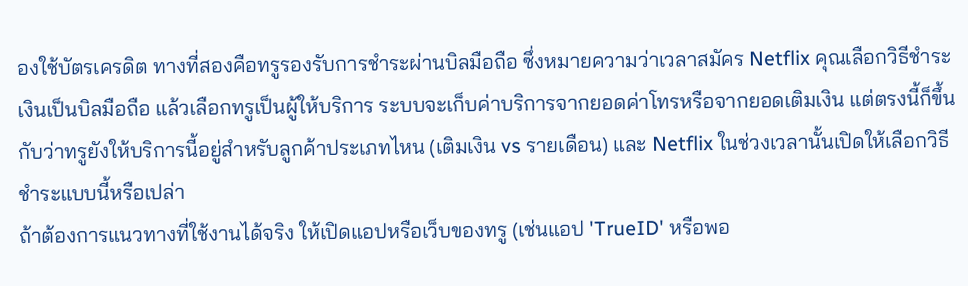องใช้บัตรเครดิต ทางที่สองคือทรูรองรับการชำระผ่านบิลมือถือ ซึ่งหมายความว่าเวลาสมัคร Netflix คุณเลือกวิธีชำระเงินเป็นบิลมือถือ แล้วเลือกทรูเป็นผู้ให้บริการ ระบบจะเก็บค่าบริการจากยอดค่าโทรหรือจากยอดเติมเงิน แต่ตรงนี้ก็ขึ้นกับว่าทรูยังให้บริการนี้อยู่สำหรับลูกค้าประเภทไหน (เติมเงิน vs รายเดือน) และ Netflix ในช่วงเวลานั้นเปิดให้เลือกวิธีชำระแบบนี้หรือเปล่า
ถ้าต้องการแนวทางที่ใช้งานได้จริง ให้เปิดแอปหรือเว็บของทรู (เช่นแอป 'TrueID' หรือพอ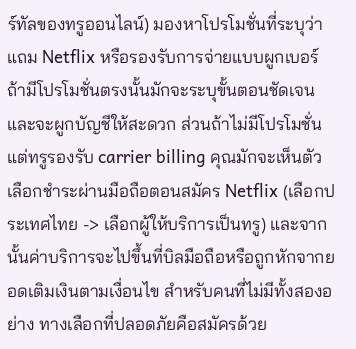ร์ทัลของทรูออนไลน์) มองหาโปรโมชั่นที่ระบุว่าแถม Netflix หรือรองรับการจ่ายแบบผูกเบอร์ ถ้ามีโปรโมชั่นตรงนั้นมักจะระบุขั้นตอนชัดเจนและจะผูกบัญชีให้สะดวก ส่วนถ้าไม่มีโปรโมชั่นแต่ทรูรองรับ carrier billing คุณมักจะเห็นตัวเลือกชำระผ่านมือถือตอนสมัคร Netflix (เลือกประเทศไทย -> เลือกผู้ให้บริการเป็นทรู) และจากนั้นค่าบริการจะไปขึ้นที่บิลมือถือหรือถูกหักจากยอดเติมเงินตามเงื่อนไข สำหรับคนที่ไม่มีทั้งสองอย่าง ทางเลือกที่ปลอดภัยคือสมัครด้วย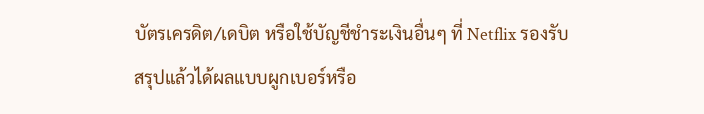บัตรเครดิต/เดบิต หรือใช้บัญชีชำระเงินอื่นๆ ที่ Netflix รองรับ
สรุปแล้วได้ผลแบบผูกเบอร์หรือ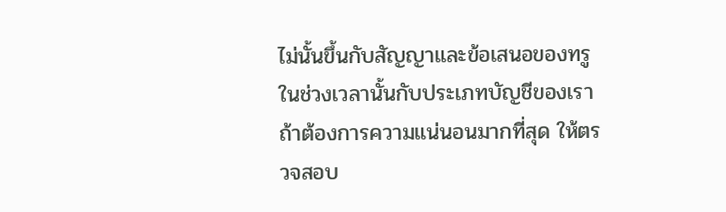ไม่นั้นขึ้นกับสัญญาและข้อเสนอของทรูในช่วงเวลานั้นกับประเภทบัญชีของเรา ถ้าต้องการความแน่นอนมากที่สุด ให้ตรวจสอบ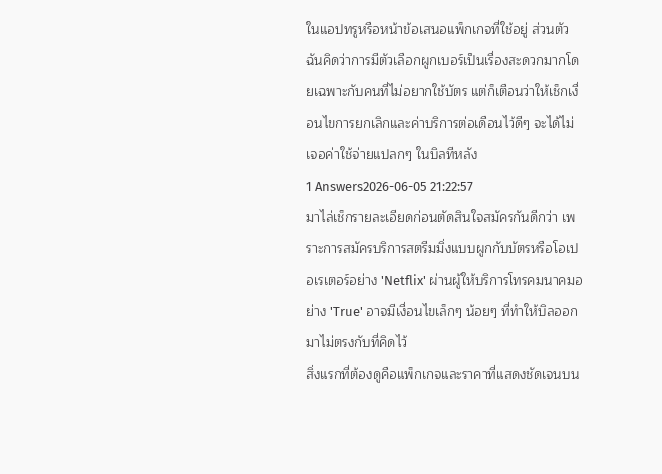ในแอปทรูหรือหน้าข้อเสนอแพ็กเกจที่ใช้อยู่ ส่วนตัวฉันคิดว่าการมีตัวเลือกผูกเบอร์เป็นเรื่องสะดวกมากโดยเฉพาะกับคนที่ไม่อยากใช้บัตร แต่ก็เตือนว่าให้เช็กเงื่อนไขการยกเลิกและค่าบริการต่อเดือนไว้ดีๆ จะได้ไม่เจอค่าใช้จ่ายแปลกๆ ในบิลทีหลัง
1 Answers2026-06-05 21:22:57
มาไล่เช็กรายละเอียดก่อนตัดสินใจสมัครกันดีกว่า เพราะการสมัครบริการสตรีมมิ่งแบบผูกกับบัตรหรือโอเปอเรเตอร์อย่าง 'Netflix' ผ่านผู้ให้บริการโทรคมนาคมอย่าง 'True' อาจมีเงื่อนไขเล็กๆ น้อยๆ ที่ทำให้บิลออกมาไม่ตรงกับที่คิดไว้
สิ่งแรกที่ต้องดูคือแพ็กเกจและราคาที่แสดงชัดเจนบน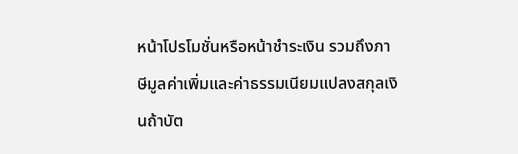หน้าโปรโมชั่นหรือหน้าชำระเงิน รวมถึงภาษีมูลค่าเพิ่มและค่าธรรมเนียมแปลงสกุลเงินถ้าบัต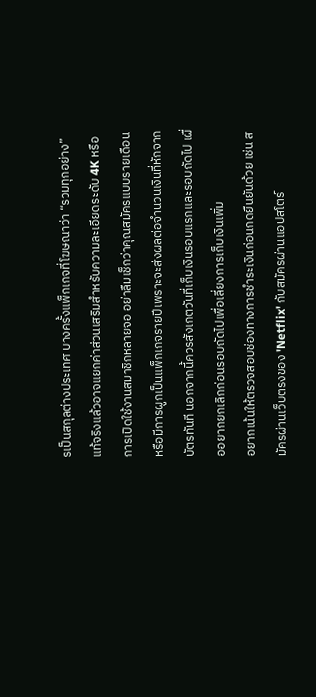รเป็นสกุลต่างประเทศ บางครั้งแพ็กเกจที่โฆษณาว่า “รวมทุกอย่าง” แท้จริงแล้วอาจแยกค่าส่วนเสริมสำหรับความละเอียดระดับ 4K หรือการเปิดใช้งานสมาชิกหลายจอ อย่าลืมเช็กว่าคุณสมัครแบบรายเดือนหรือมีการผูกเป็นแพ็กเกจรายปีเพราะจะส่งผลต่อจำนวนเงินที่หักจากบัตรทันที นอกจากนี้ควรสังเกตวันที่เก็บเงินรอบแรกและรอบถัดไป เผื่ออยากยกเลิกก่อนรอบถัดไปเพื่อเลี่ยงการเก็บเงินเพิ่ม
อยากเน้นให้ตรวจสอบช่องทางการชำระเงินก่อนกดยืนยันด้วย เช่น สมัครผ่านเว็บตรงของ 'Netflix' กับสมัครผ่านแอปสโตร์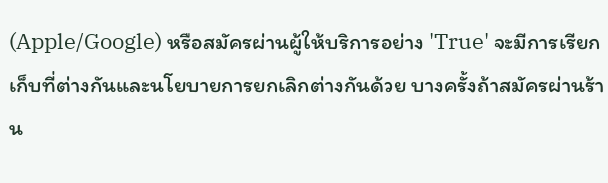(Apple/Google) หรือสมัครผ่านผู้ให้บริการอย่าง 'True' จะมีการเรียกเก็บที่ต่างกันและนโยบายการยกเลิกต่างกันด้วย บางครั้งถ้าสมัครผ่านร้าน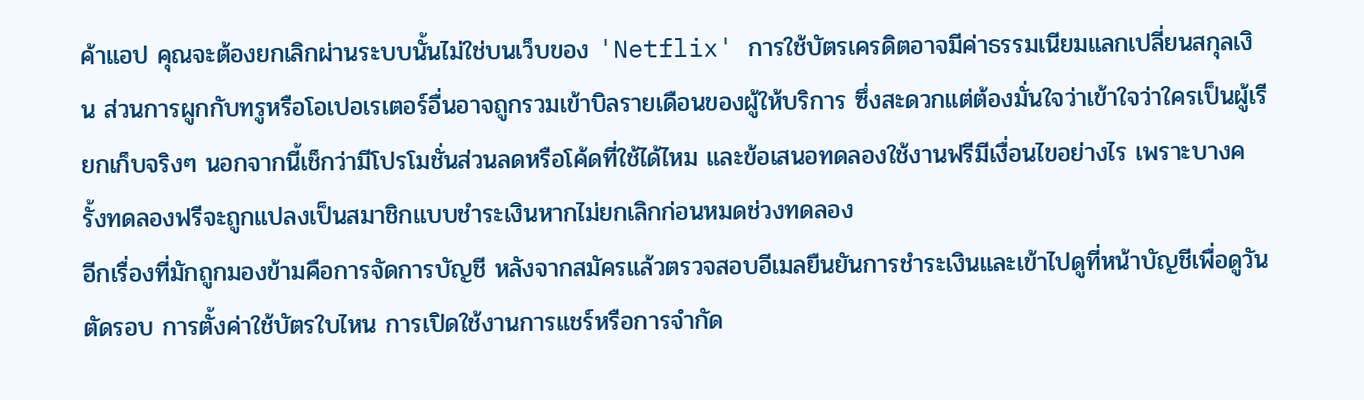ค้าแอป คุณจะต้องยกเลิกผ่านระบบนั้นไม่ใช่บนเว็บของ 'Netflix' การใช้บัตรเครดิตอาจมีค่าธรรมเนียมแลกเปลี่ยนสกุลเงิน ส่วนการผูกกับทรูหรือโอเปอเรเตอร์อื่นอาจถูกรวมเข้าบิลรายเดือนของผู้ให้บริการ ซึ่งสะดวกแต่ต้องมั่นใจว่าเข้าใจว่าใครเป็นผู้เรียกเก็บจริงๆ นอกจากนี้เช็กว่ามีโปรโมชั่นส่วนลดหรือโค้ดที่ใช้ได้ไหม และข้อเสนอทดลองใช้งานฟรีมีเงื่อนไขอย่างไร เพราะบางครั้งทดลองฟรีจะถูกแปลงเป็นสมาชิกแบบชำระเงินหากไม่ยกเลิกก่อนหมดช่วงทดลอง
อีกเรื่องที่มักถูกมองข้ามคือการจัดการบัญชี หลังจากสมัครแล้วตรวจสอบอีเมลยืนยันการชำระเงินและเข้าไปดูที่หน้าบัญชีเพื่อดูวันตัดรอบ การตั้งค่าใช้บัตรใบไหน การเปิดใช้งานการแชร์หรือการจำกัด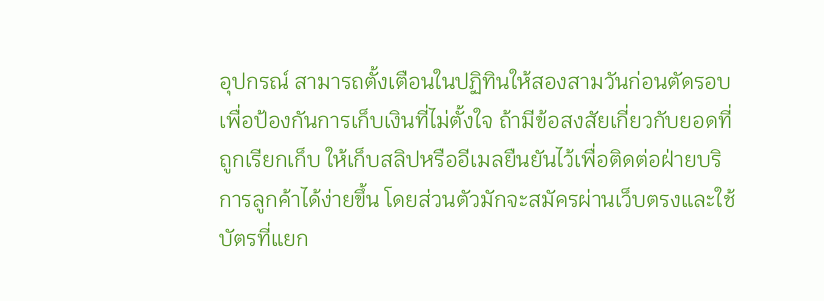อุปกรณ์ สามารถตั้งเตือนในปฏิทินให้สองสามวันก่อนตัดรอบเพื่อป้องกันการเก็บเงินที่ไม่ตั้งใจ ถ้ามีข้อสงสัยเกี่ยวกับยอดที่ถูกเรียกเก็บ ให้เก็บสลิปหรืออีเมลยืนยันไว้เพื่อติดต่อฝ่ายบริการลูกค้าได้ง่ายขึ้น โดยส่วนตัวมักจะสมัครผ่านเว็บตรงและใช้บัตรที่แยก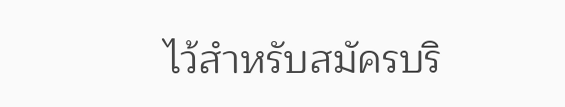ไว้สำหรับสมัครบริ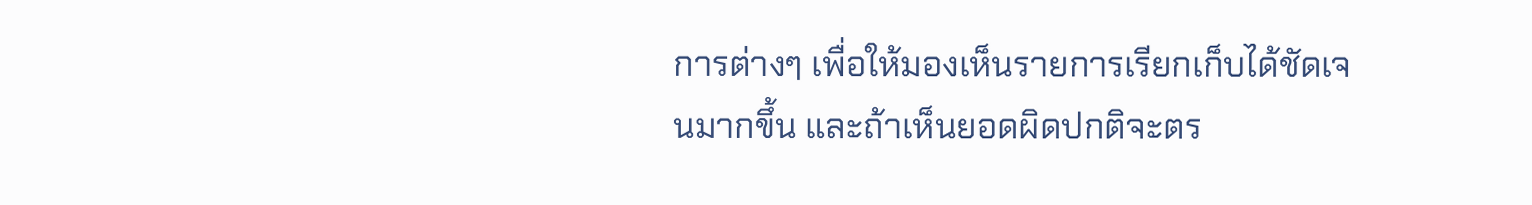การต่างๆ เพื่อให้มองเห็นรายการเรียกเก็บได้ชัดเจนมากขึ้น และถ้าเห็นยอดผิดปกติจะตร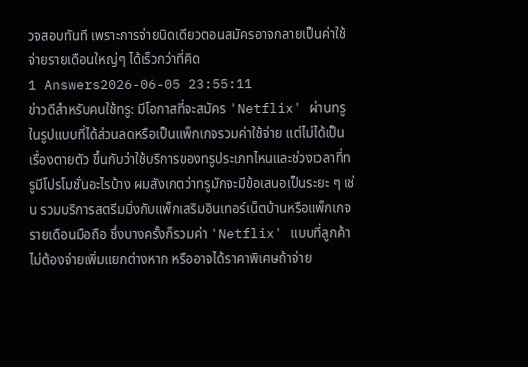วจสอบทันที เพราะการจ่ายนิดเดียวตอนสมัครอาจกลายเป็นค่าใช้จ่ายรายเดือนใหญ่ๆ ได้เร็วกว่าที่คิด
1 Answers2026-06-05 23:55:11
ข่าวดีสำหรับคนใช้ทรู: มีโอกาสที่จะสมัคร 'Netflix' ผ่านทรูในรูปแบบที่ได้ส่วนลดหรือเป็นแพ็กเกจรวมค่าใช้จ่าย แต่ไม่ได้เป็นเรื่องตายตัว ขึ้นกับว่าใช้บริการของทรูประเภทไหนและช่วงเวลาที่ทรูมีโปรโมชั่นอะไรบ้าง ผมสังเกตว่าทรูมักจะมีข้อเสนอเป็นระยะ ๆ เช่น รวมบริการสตรีมมิ่งกับแพ็กเสริมอินเทอร์เน็ตบ้านหรือแพ็กเกจรายเดือนมือถือ ซึ่งบางครั้งก็รวมค่า 'Netflix' แบบที่ลูกค้าไม่ต้องจ่ายเพิ่มแยกต่างหาก หรืออาจได้ราคาพิเศษถ้าจ่าย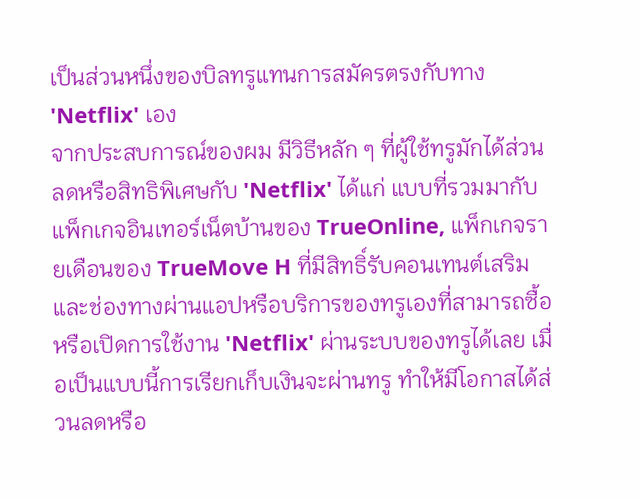เป็นส่วนหนึ่งของบิลทรูแทนการสมัครตรงกับทาง 'Netflix' เอง
จากประสบการณ์ของผม มีวิธีหลัก ๆ ที่ผู้ใช้ทรูมักได้ส่วนลดหรือสิทธิพิเศษกับ 'Netflix' ได้แก่ แบบที่รวมมากับแพ็กเกจอินเทอร์เน็ตบ้านของ TrueOnline, แพ็กเกจรายเดือนของ TrueMove H ที่มีสิทธิ์รับคอนเทนต์เสริม และช่องทางผ่านแอปหรือบริการของทรูเองที่สามารถซื้อหรือเปิดการใช้งาน 'Netflix' ผ่านระบบของทรูได้เลย เมื่อเป็นแบบนี้การเรียกเก็บเงินจะผ่านทรู ทำให้มีโอกาสได้ส่วนลดหรือ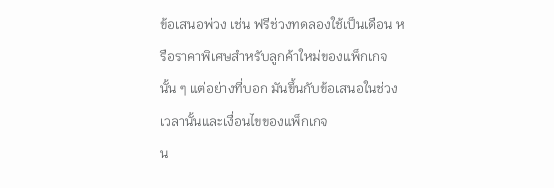ข้อเสนอพ่วง เช่น ฟรีช่วงทดลองใช้เป็นเดือน หรือราคาพิเศษสำหรับลูกค้าใหม่ของแพ็กเกจนั้น ๆ แต่อย่างที่บอก มันขึ้นกับข้อเสนอในช่วงเวลานั้นและเงื่อนไขของแพ็กเกจ
น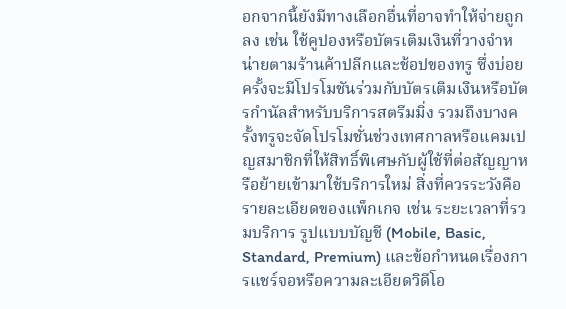อกจากนี้ยังมีทางเลือกอื่นที่อาจทำให้จ่ายถูกลง เช่น ใช้คูปองหรือบัตรเติมเงินที่วางจำหน่ายตามร้านค้าปลีกและช้อปของทรู ซึ่งบ่อยครั้งจะมีโปรโมชันร่วมกับบัตรเติมเงินหรือบัตรกำนัลสำหรับบริการสตรีมมิ่ง รวมถึงบางครั้งทรูจะจัดโปรโมชั่นช่วงเทศกาลหรือแคมเปญสมาชิกที่ให้สิทธิ์พิเศษกับผู้ใช้ที่ต่อสัญญาหรือย้ายเข้ามาใช้บริการใหม่ สิ่งที่ควรระวังคือรายละเอียดของแพ็กเกจ เช่น ระยะเวลาที่รวมบริการ รูปแบบบัญชี (Mobile, Basic, Standard, Premium) และข้อกำหนดเรื่องการแชร์จอหรือความละเอียดวิดีโอ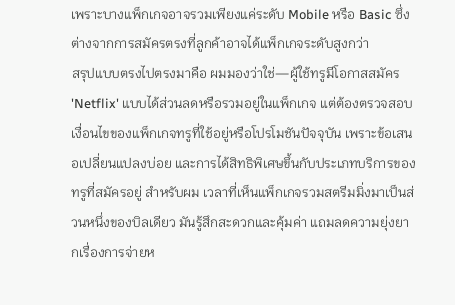เพราะบางแพ็กเกจอาจรวมเพียงแค่ระดับ Mobile หรือ Basic ซึ่งต่างจากการสมัครตรงที่ลูกค้าอาจได้แพ็กเกจระดับสูงกว่า
สรุปแบบตรงไปตรงมาคือ ผมมองว่าใช่—ผู้ใช้ทรูมีโอกาสสมัคร 'Netflix' แบบได้ส่วนลดหรือรวมอยู่ในแพ็กเกจ แต่ต้องตรวจสอบเงื่อนไขของแพ็กเกจทรูที่ใช้อยู่หรือโปรโมชันปัจจุบัน เพราะข้อเสนอเปลี่ยนแปลงบ่อย และการได้สิทธิพิเศษขึ้นกับประเภทบริการของทรูที่สมัครอยู่ สำหรับผม เวลาที่เห็นแพ็กเกจรวมสตรีมมิ่งมาเป็นส่วนหนึ่งของบิลเดียว มันรู้สึกสะดวกและคุ้มค่า แถมลดความยุ่งยากเรื่องการจ่ายห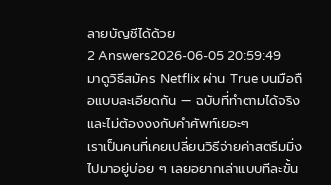ลายบัญชีได้ด้วย
2 Answers2026-06-05 20:59:49
มาดูวิธีสมัคร Netflix ผ่าน True บนมือถือแบบละเอียดกัน — ฉบับที่ทำตามได้จริงและไม่ต้องงงกับคำศัพท์เยอะๆ
เราเป็นคนที่เคยเปลี่ยนวิธีจ่ายค่าสตรีมมิ่งไปมาอยู่บ่อย ๆ เลยอยากเล่าแบบทีละขั้น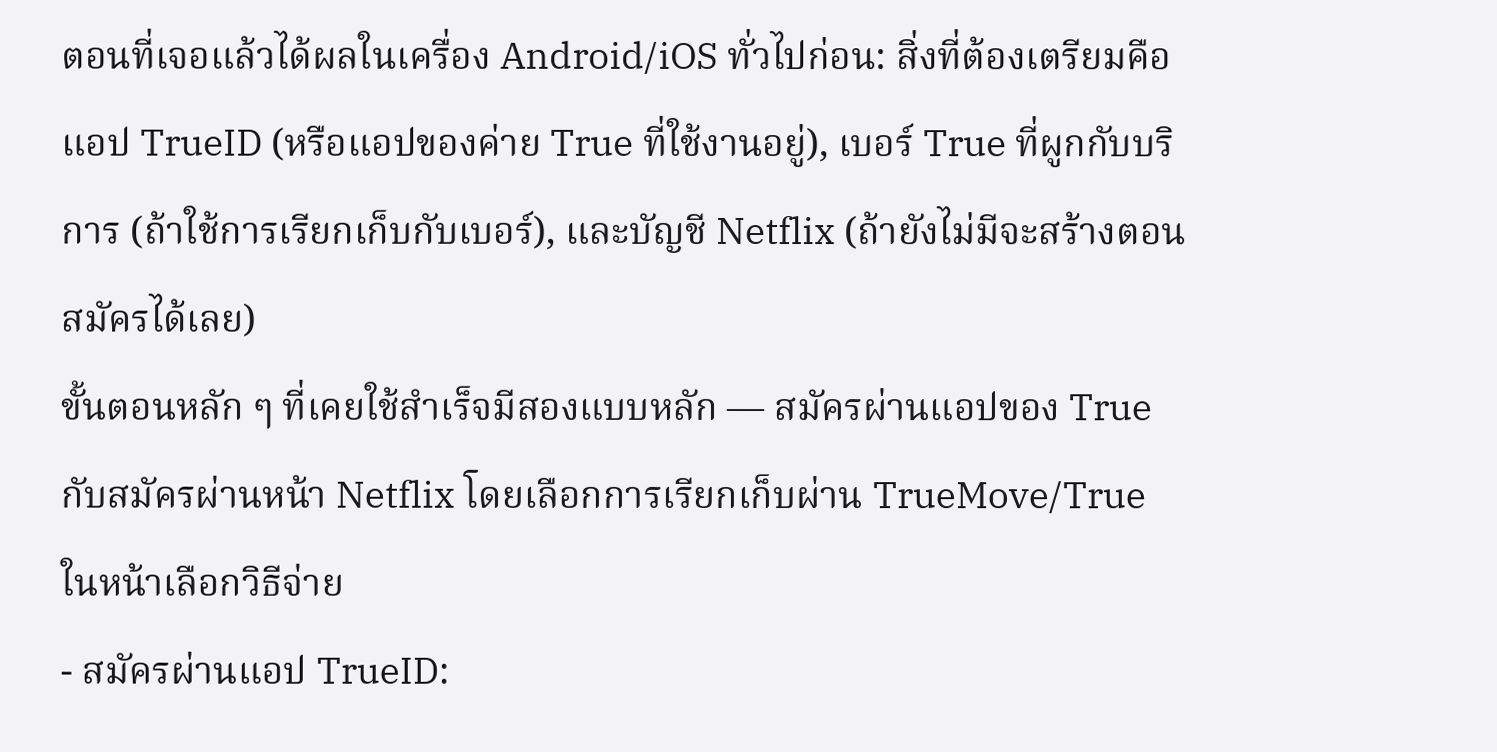ตอนที่เจอแล้วได้ผลในเครื่อง Android/iOS ทั่วไปก่อน: สิ่งที่ต้องเตรียมคือแอป TrueID (หรือแอปของค่าย True ที่ใช้งานอยู่), เบอร์ True ที่ผูกกับบริการ (ถ้าใช้การเรียกเก็บกับเบอร์), และบัญชี Netflix (ถ้ายังไม่มีจะสร้างตอนสมัครได้เลย)
ขั้นตอนหลัก ๆ ที่เคยใช้สำเร็จมีสองแบบหลัก — สมัครผ่านแอปของ True กับสมัครผ่านหน้า Netflix โดยเลือกการเรียกเก็บผ่าน TrueMove/True ในหน้าเลือกวิธีจ่าย
- สมัครผ่านแอป TrueID: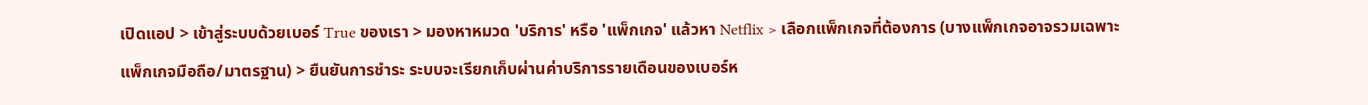เปิดแอป > เข้าสู่ระบบด้วยเบอร์ True ของเรา > มองหาหมวด 'บริการ' หรือ 'แพ็กเกจ' แล้วหา Netflix > เลือกแพ็กเกจที่ต้องการ (บางแพ็กเกจอาจรวมเฉพาะแพ็กเกจมือถือ/มาตรฐาน) > ยืนยันการชำระ ระบบจะเรียกเก็บผ่านค่าบริการรายเดือนของเบอร์ห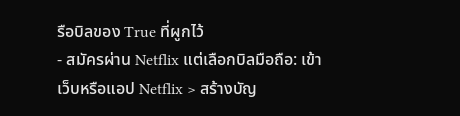รือบิลของ True ที่ผูกไว้
- สมัครผ่าน Netflix แต่เลือกบิลมือถือ: เข้าเว็บหรือแอป Netflix > สร้างบัญ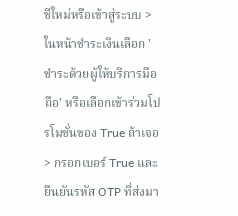ชีใหม่หรือเข้าสู่ระบบ > ในหน้าชำระเงินเลือก 'ชำระด้วยผู้ให้บริการมือถือ' หรือเลือกเข้าร่วมโปรโมชั่นของ True ถ้าเจอ > กรอกเบอร์ True และยืนยันรหัส OTP ที่ส่งมา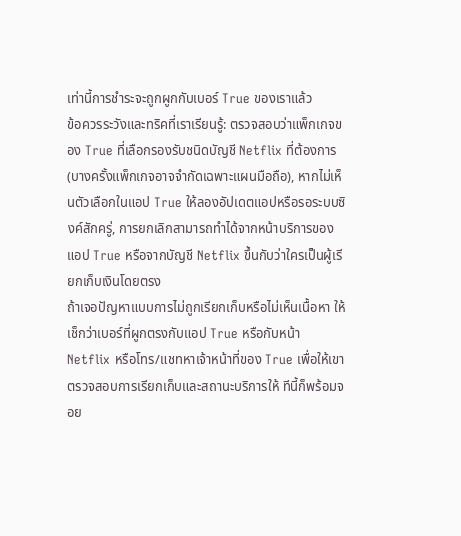เท่านี้การชำระจะถูกผูกกับเบอร์ True ของเราแล้ว
ข้อควรระวังและทริคที่เราเรียนรู้: ตรวจสอบว่าแพ็กเกจของ True ที่เลือกรองรับชนิดบัญชี Netflix ที่ต้องการ (บางครั้งแพ็กเกจอาจจำกัดเฉพาะแผนมือถือ), หากไม่เห็นตัวเลือกในแอป True ให้ลองอัปเดตแอปหรือรอระบบซิงค์สักครู่, การยกเลิกสามารถทำได้จากหน้าบริการของแอป True หรือจากบัญชี Netflix ขึ้นกับว่าใครเป็นผู้เรียกเก็บเงินโดยตรง
ถ้าเจอปัญหาแบบการไม่ถูกเรียกเก็บหรือไม่เห็นเนื้อหา ให้เช็กว่าเบอร์ที่ผูกตรงกับแอป True หรือกับหน้า Netflix หรือโทร/แชทหาเจ้าหน้าที่ของ True เพื่อให้เขาตรวจสอบการเรียกเก็บและสถานะบริการให้ ทีนี้ก็พร้อมจอย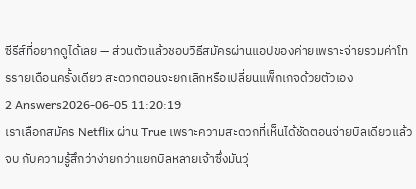ซีรีส์ที่อยากดูได้เลย — ส่วนตัวแล้วชอบวิธีสมัครผ่านแอปของค่ายเพราะจ่ายรวมค่าโทรรายเดือนครั้งเดียว สะดวกตอนจะยกเลิกหรือเปลี่ยนแพ็กเกจด้วยตัวเอง
2 Answers2026-06-05 11:20:19
เราเลือกสมัคร Netflix ผ่าน True เพราะความสะดวกที่เห็นได้ชัดตอนจ่ายบิลเดียวแล้วจบ กับความรู้สึกว่าง่ายกว่าแยกบิลหลายเจ้าซึ่งมันวุ่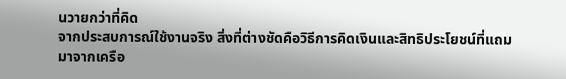นวายกว่าที่คิด
จากประสบการณ์ใช้งานจริง สิ่งที่ต่างชัดคือวิธีการคิดเงินและสิทธิประโยชน์ที่แถมมาจากเครือ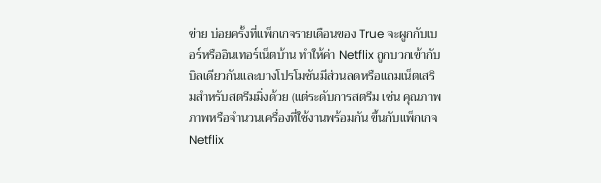ข่าย บ่อยครั้งที่แพ็กเกจรายเดือนของ True จะผูกกับเบอร์หรืออินเทอร์เน็ตบ้าน ทำให้ค่า Netflix ถูกบวกเข้ากับบิลเดียวกันและบางโปรโมชันมีส่วนลดหรือแถมเน็ตเสริมสำหรับสตรีมมิ่งด้วย (แต่ระดับการสตรีม เช่น คุณภาพภาพหรือจำนวนเครื่องที่ใช้งานพร้อมกัน ขึ้นกับแพ็กเกจ Netflix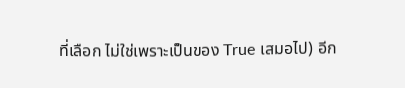ที่เลือก ไม่ใช่เพราะเป็นของ True เสมอไป) อีก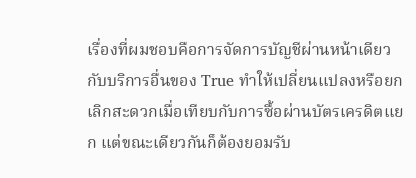เรื่องที่ผมชอบคือการจัดการบัญชีผ่านหน้าเดียวกับบริการอื่นของ True ทำให้เปลี่ยนแปลงหรือยกเลิกสะดวกเมื่อเทียบกับการซื้อผ่านบัตรเครดิตแยก แต่ขณะเดียวกันก็ต้องยอมรับ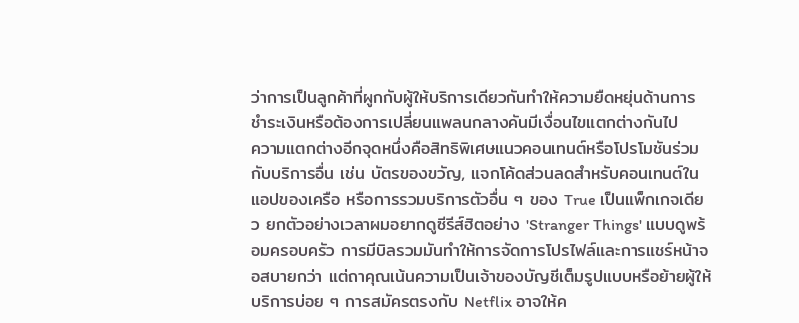ว่าการเป็นลูกค้าที่ผูกกับผู้ให้บริการเดียวกันทำให้ความยืดหยุ่นด้านการชำระเงินหรือต้องการเปลี่ยนแพลนกลางคันมีเงื่อนไขแตกต่างกันไป
ความแตกต่างอีกจุดหนึ่งคือสิทธิพิเศษแนวคอนเทนต์หรือโปรโมชันร่วมกับบริการอื่น เช่น บัตรของขวัญ, แจกโค้ดส่วนลดสำหรับคอนเทนต์ในแอปของเครือ หรือการรวมบริการตัวอื่น ๆ ของ True เป็นแพ็กเกจเดียว ยกตัวอย่างเวลาผมอยากดูซีรีส์ฮิตอย่าง 'Stranger Things' แบบดูพร้อมครอบครัว การมีบิลรวมมันทำให้การจัดการโปรไฟล์และการแชร์หน้าจอสบายกว่า แต่ถาคุณเน้นความเป็นเจ้าของบัญชีเต็มรูปแบบหรือย้ายผู้ให้บริการบ่อย ๆ การสมัครตรงกับ Netflix อาจให้ค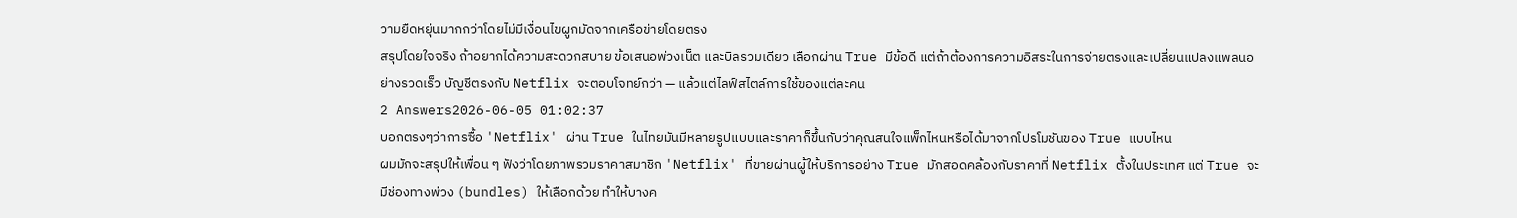วามยืดหยุ่นมากกว่าโดยไม่มีเงื่อนไขผูกมัดจากเครือข่ายโดยตรง
สรุปโดยใจจริง ถ้าอยากได้ความสะดวกสบาย ข้อเสนอพ่วงเน็ต และบิลรวมเดียว เลือกผ่าน True มีข้อดี แต่ถ้าต้องการความอิสระในการจ่ายตรงและเปลี่ยนแปลงแพลนอย่างรวดเร็ว บัญชีตรงกับ Netflix จะตอบโจทย์กว่า — แล้วแต่ไลฟ์สไตล์การใช้ของแต่ละคน
2 Answers2026-06-05 01:02:37
บอกตรงๆว่าการซื้อ 'Netflix' ผ่าน True ในไทยมันมีหลายรูปแบบและราคาก็ขึ้นกับว่าคุณสนใจแพ็กไหนหรือได้มาจากโปรโมชันของ True แบบไหน
ผมมักจะสรุปให้เพื่อน ๆ ฟังว่าโดยภาพรวมราคาสมาชิก 'Netflix' ที่ขายผ่านผู้ให้บริการอย่าง True มักสอดคล้องกับราคาที่ Netflix ตั้งในประเทศ แต่ True จะมีช่องทางพ่วง (bundles) ให้เลือกด้วย ทำให้บางค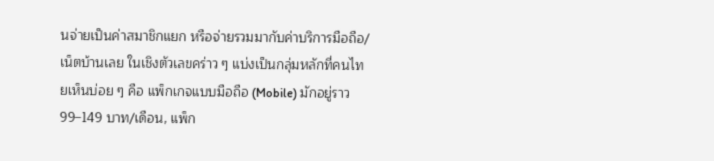นจ่ายเป็นค่าสมาชิกแยก หรือจ่ายรวมมากับค่าบริการมือถือ/เน็ตบ้านเลย ในเชิงตัวเลขคร่าว ๆ แบ่งเป็นกลุ่มหลักที่คนไทยเห็นบ่อย ๆ คือ แพ็กเกจแบบมือถือ (Mobile) มักอยู่ราว 99–149 บาท/เดือน, แพ็ก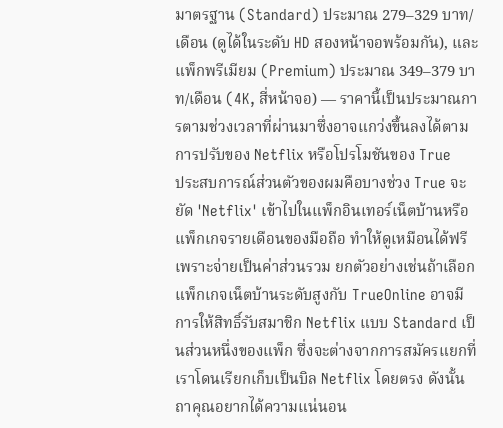มาตรฐาน (Standard) ประมาณ 279–329 บาท/เดือน (ดูได้ในระดับ HD สองหน้าจอพร้อมกัน), และแพ็กพรีเมียม (Premium) ประมาณ 349–379 บาท/เดือน (4K, สี่หน้าจอ) — ราคานี้เป็นประมาณการตามช่วงเวลาที่ผ่านมาซึ่งอาจแกว่งขึ้นลงได้ตามการปรับของ Netflix หรือโปรโมชันของ True
ประสบการณ์ส่วนตัวของผมคือบางช่วง True จะยัด 'Netflix' เข้าไปในแพ็กอินเทอร์เน็ตบ้านหรือแพ็กเกจรายเดือนของมือถือ ทำให้ดูเหมือนได้ฟรีเพราะจ่ายเป็นค่าส่วนรวม ยกตัวอย่างเช่นถ้าเลือกแพ็กเกจเน็ตบ้านระดับสูงกับ TrueOnline อาจมีการให้สิทธิ์รับสมาชิก Netflix แบบ Standard เป็นส่วนหนึ่งของแพ็ก ซึ่งจะต่างจากการสมัครแยกที่เราโดนเรียกเก็บเป็นบิล Netflix โดยตรง ดังนั้นถาคุณอยากได้ความแน่นอน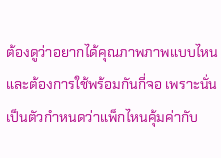ต้องดูว่าอยากได้คุณภาพภาพแบบไหนและต้องการใช้พร้อมกันกี่จอ เพราะนั่นเป็นตัวกำหนดว่าแพ็กไหนคุ้มค่ากับ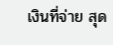เงินที่จ่าย สุด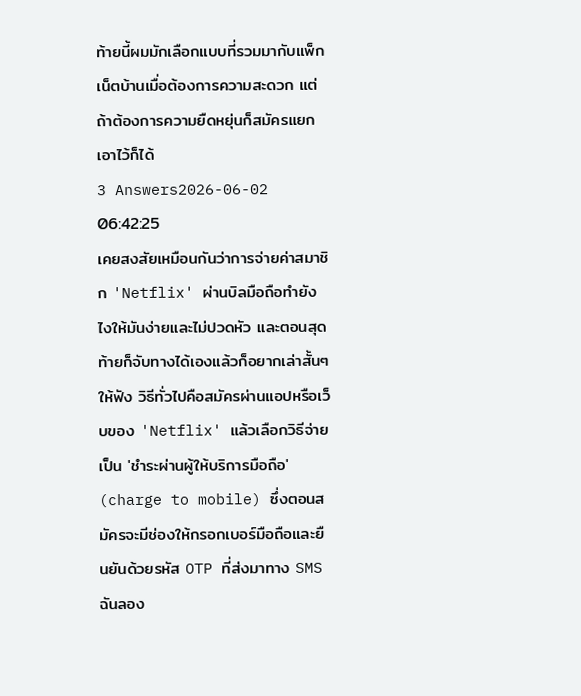ท้ายนี้ผมมักเลือกแบบที่รวมมากับแพ็กเน็ตบ้านเมื่อต้องการความสะดวก แต่ถ้าต้องการความยืดหยุ่นก็สมัครแยกเอาไว้ก็ได้
3 Answers2026-06-02 06:42:25
เคยสงสัยเหมือนกันว่าการจ่ายค่าสมาชิก 'Netflix' ผ่านบิลมือถือทำยังไงให้มันง่ายและไม่ปวดหัว และตอนสุดท้ายก็จับทางได้เองแล้วก็อยากเล่าสั้นๆ ให้ฟัง วิธีทั่วไปคือสมัครผ่านแอปหรือเว็บของ 'Netflix' แล้วเลือกวิธีจ่ายเป็น 'ชำระผ่านผู้ให้บริการมือถือ' (charge to mobile) ซึ่งตอนสมัครจะมีช่องให้กรอกเบอร์มือถือและยืนยันด้วยรหัส OTP ที่ส่งมาทาง SMS
ฉันลอง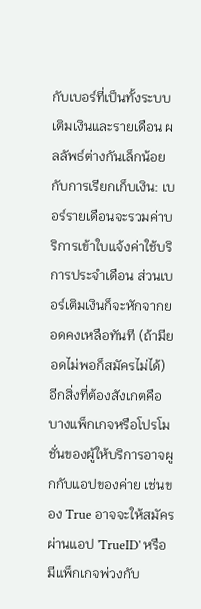กับเบอร์ที่เป็นทั้งระบบเติมเงินและรายเดือน ผลลัพธ์ต่างกันเล็กน้อยกับการเรียกเก็บเงิน: เบอร์รายเดือนจะรวมค่าบริการเข้าใบแจ้งค่าใช้บริการประจำเดือน ส่วนเบอร์เติมเงินก็จะหักจากยอดคงเหลือทันที (ถ้ามียอดไม่พอก็สมัครไม่ได้) อีกสิ่งที่ต้องสังเกตคือบางแพ็กเกจหรือโปรโมชั่นของผู้ให้บริการอาจผูกกับแอปของค่าย เช่นของ True อาจจะให้สมัครผ่านแอป 'TrueID' หรือมีแพ็กเกจพ่วงกับ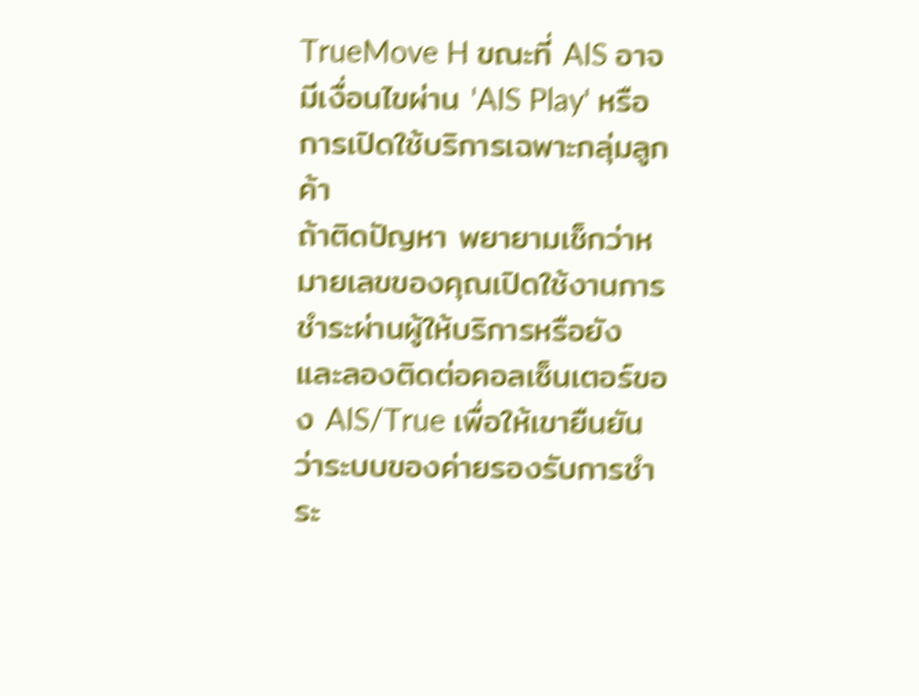TrueMove H ขณะที่ AIS อาจมีเงื่อนไขผ่าน 'AIS Play' หรือการเปิดใช้บริการเฉพาะกลุ่มลูกค้า
ถ้าติดปัญหา พยายามเช็กว่าหมายเลขของคุณเปิดใช้งานการชำระผ่านผู้ให้บริการหรือยัง และลองติดต่อคอลเซ็นเตอร์ของ AIS/True เพื่อให้เขายืนยันว่าระบบของค่ายรองรับการชำระ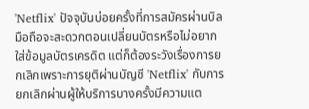'Netflix' ปัจจุบันบ่อยครั้งที่การสมัครผ่านบิลมือถือจะสะดวกตอนเปลี่ยนบัตรหรือไม่อยากใส่ข้อมูลบัตรเครดิต แต่ก็ต้องระวังเรื่องการยกเลิกเพราะการยุติผ่านบัญชี 'Netflix' กับการยกเลิกผ่านผู้ให้บริการบางครั้งมีความแต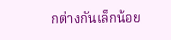กต่างกันเล็กน้อย